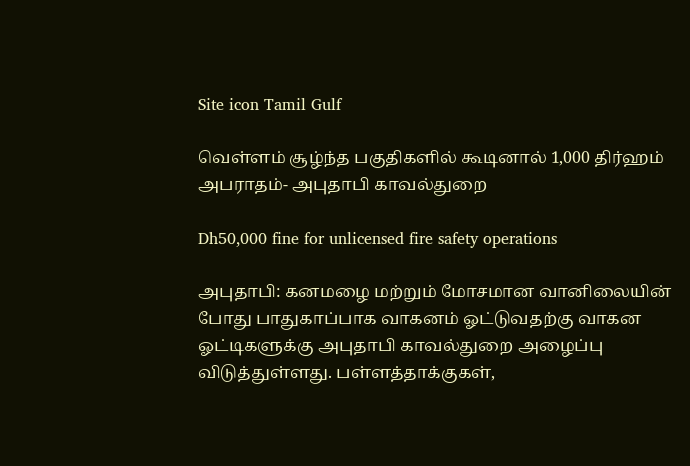Site icon Tamil Gulf

வெள்ளம் சூழ்ந்த பகுதிகளில் கூடினால் 1,000 திர்ஹம் அபராதம்- அபுதாபி காவல்துறை

Dh50,000 fine for unlicensed fire safety operations

அபுதாபி: கனமழை மற்றும் மோசமான வானிலையின் போது பாதுகாப்பாக வாகனம் ஓட்டுவதற்கு வாகன ஓட்டிகளுக்கு அபுதாபி காவல்துறை அழைப்பு விடுத்துள்ளது. பள்ளத்தாக்குகள்,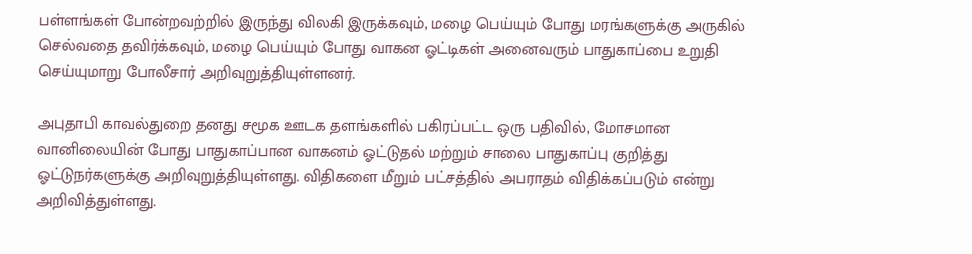பள்ளங்கள் போன்றவற்றில் இருந்து விலகி இருக்கவும், மழை பெய்யும் போது மரங்களுக்கு அருகில் செல்வதை தவிர்க்கவும், மழை பெய்யும் போது வாகன ஓட்டிகள் அனைவரும் பாதுகாப்பை உறுதி செய்யுமாறு போலீசார் அறிவுறுத்தியுள்ளனர்.

அபுதாபி காவல்துறை தனது சமூக ஊடக தளங்களில் பகிரப்பட்ட ஒரு பதிவில், மோசமான வானிலையின் போது பாதுகாப்பான வாகனம் ஓட்டுதல் மற்றும் சாலை பாதுகாப்பு குறித்து ஓட்டுநர்களுக்கு அறிவுறுத்தியுள்ளது. விதிகளை மீறும் பட்சத்தில் அபராதம் விதிக்கப்படும் என்று அறிவித்துள்ளது.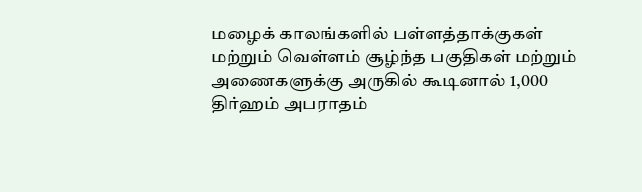மழைக் காலங்களில் பள்ளத்தாக்குகள் மற்றும் வெள்ளம் சூழ்ந்த பகுதிகள் மற்றும் அணைகளுக்கு அருகில் கூடினால் 1,000 திர்ஹம் அபராதம்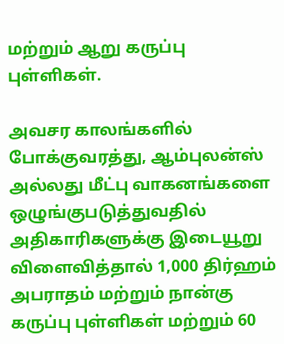மற்றும் ஆறு கருப்பு புள்ளிகள்.

அவசர காலங்களில் போக்குவரத்து, ஆம்புலன்ஸ் அல்லது மீட்பு வாகனங்களை ஒழுங்குபடுத்துவதில் அதிகாரிகளுக்கு இடையூறு விளைவித்தால் 1,000 திர்ஹம் அபராதம் மற்றும் நான்கு கருப்பு புள்ளிகள் மற்றும் 60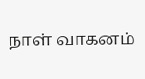நாள் வாகனம்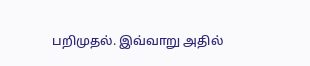பறிமுதல். இவ்வாறு அதில்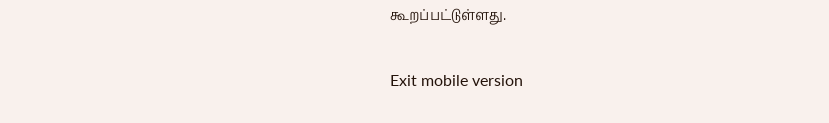கூறப்பட்டுள்ளது.

Exit mobile version